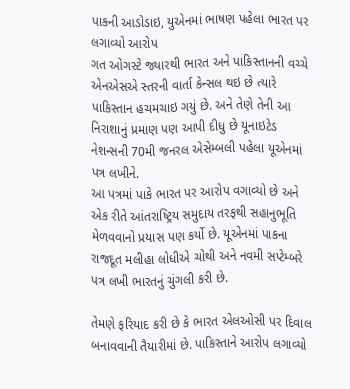પાકની આડોડાઇ, યુએનમાં ભાષણ પહેલા ભારત પર લગાવ્યો આરોપ
ગત ઓગસ્ટે જ્યારથી ભારત અને પાકિસ્તાનની વચ્ચે એનએસએ સ્તરની વાર્તા કેન્સલ થઇ છે ત્યારે પાકિસ્તાન હચમચાઇ ગયું છે. અને તેણે તેની આ નિરાશાનું પ્રમાણ પણ આપી દીધુ છે યૂનાઇટેડ નેશન્સની 70મી જનરલ એસેમ્બલી પહેલા યૂએનમાં પત્ર લખીને.
આ પત્રમાં પાકે ભારત પર આરોપ વગાવ્યો છે અને એક રીતે આંતરાષ્ટ્રિય સમુદાય તરફથી સહાનુભૂતિ મેળવવાનો પ્રયાસ પણ કર્યો છે. યૂએનમાં પાકના રાજદૂત મલીહા લોધીએ ચોથી અને નવમી સપ્ટેમ્બરે પત્ર લખી ભારતનું ચુંગલી કરી છે.

તેમણે ફરિયાદ કરી છે કે ભારત એલઓસી પર દિવાલ બનાવવાની તૈયારીમાં છે. પાકિસ્તાને આરોપ લગાવ્યો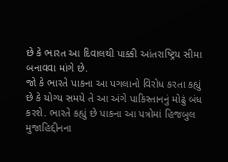છે કે ભારત આ દિવાલથી પાક્કી આંતરાષ્ટ્રિય સીમા બનાવવા માંગે છે.
જો કે ભારતે પાકના આ પગલાનો વિરોધ કરતા કહ્યું છે કે યોગ્ય સમયે તે આ અંગે પાકિસ્તાનનું મોઢું બંધ કરશે. ભારતે કહ્યું છે પાકના આ પત્રોમાં હિજબુલ મુજાહિદ્દીનના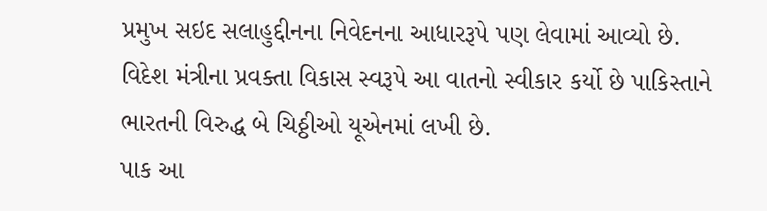પ્રમુખ સઇદ સલાહુદ્દીનના નિવેદનના આધારરૂપે પણ લેવામાં આવ્યો છે. વિદેશ મંત્રીના પ્રવક્તા વિકાસ સ્વરૂપે આ વાતનો સ્વીકાર કર્યો છે પાકિસ્તાને ભારતની વિરુદ્ધ બે ચિઠ્ઠીઓ યૂએનમાં લખી છે.
પાક આ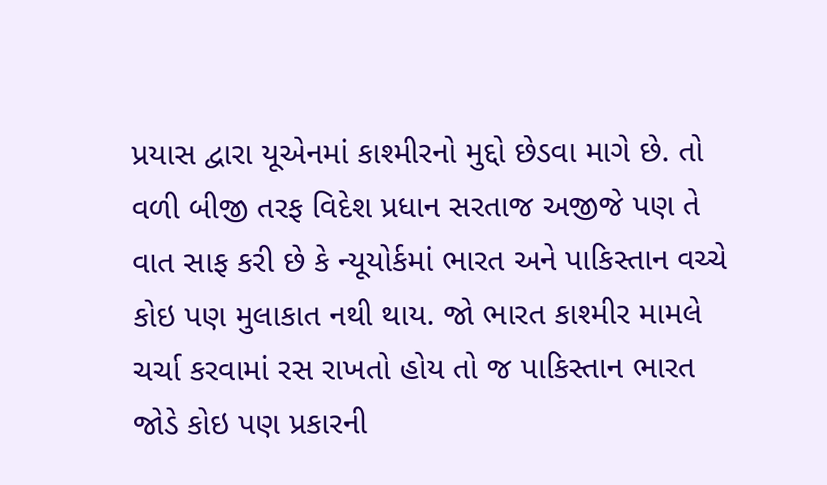પ્રયાસ દ્વારા યૂએનમાં કાશ્મીરનો મુદ્દો છેડવા માગે છે. તો વળી બીજી તરફ વિદેશ પ્રધાન સરતાજ અજીજે પણ તે વાત સાફ કરી છે કે ન્યૂયોર્કમાં ભારત અને પાકિસ્તાન વચ્ચે કોઇ પણ મુલાકાત નથી થાય. જો ભારત કાશ્મીર મામલે ચર્ચા કરવામાં રસ રાખતો હોય તો જ પાકિસ્તાન ભારત જોડે કોઇ પણ પ્રકારની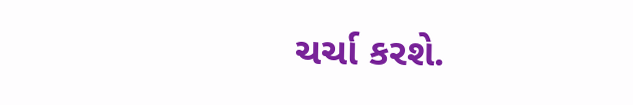ચર્ચા કરશે.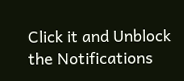Click it and Unblock the Notifications